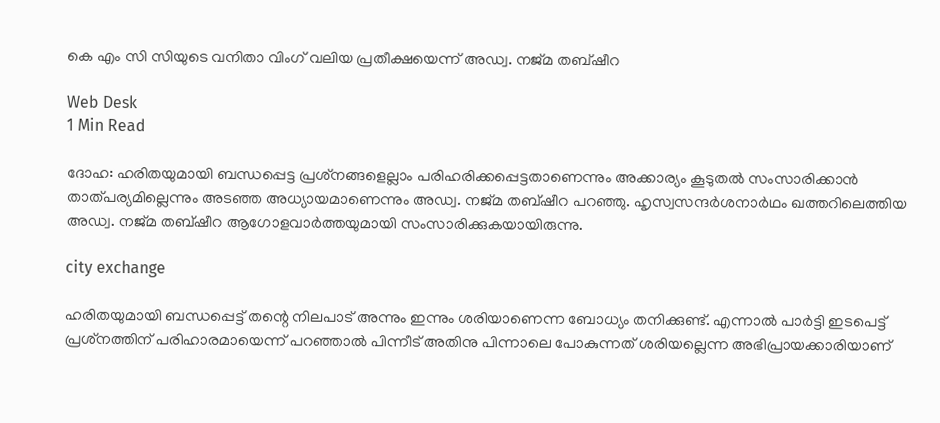കെ എം സി സിയുടെ വനിതാ വിംഗ് വലിയ പ്രതീക്ഷയെന്ന് അഡ്വ. നജ്മ തബ്ഷീറ

Web Desk
1 Min Read

ദോഹ: ഹരിതയുമായി ബന്ധപ്പെട്ട പ്രശ്‌നങ്ങളെല്ലാം പരിഹരിക്കപ്പെട്ടതാണെന്നും അക്കാര്യം കൂടുതല്‍ സംസാരിക്കാന്‍ താത്പര്യമില്ലെന്നും അടഞ്ഞ അധ്യായമാണെന്നും അഡ്വ. നജ്മ തബ്ഷീറ പറഞ്ഞു. ഹൃസ്വസന്ദര്‍ശനാര്‍ഥം ഖത്തറിലെത്തിയ അഡ്വ. നജ്മ തബ്ഷീറ ആഗോളവാര്‍ത്തയുമായി സംസാരിക്കുകയായിരുന്നു.

city exchange

ഹരിതയുമായി ബന്ധപ്പെട്ട് തന്റെ നിലപാട് അന്നും ഇന്നും ശരിയാണെന്ന ബോധ്യം തനിക്കുണ്ട്. എന്നാല്‍ പാര്‍ട്ടി ഇടപെട്ട് പ്രശ്‌നത്തിന് പരിഹാരമായെന്ന് പറഞ്ഞാല്‍ പിന്നീട് അതിനു പിന്നാലെ പോകുന്നത് ശരിയല്ലെന്ന അഭിപ്രായക്കാരിയാണ്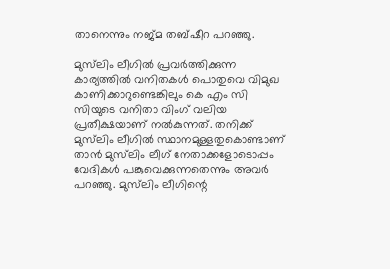താനെന്നും നജ്മ തബ്ഷീറ പറഞ്ഞു.

മുസ്‌ലിം ലീഗില്‍ പ്രവര്‍ത്തിക്കുന്ന കാര്യത്തില്‍ വനിതകള്‍ പൊതുവെ വിമുഖ കാണിക്കാറുണ്ടെങ്കിലും കെ എം സി സിയുടെ വനിതാ വിംഗ് വലിയ പ്രതീക്ഷയാണ് നല്‍കുന്നത്. തനിക്ക് മുസ്‌ലിം ലീഗില്‍ സ്ഥാനമുള്ളതുകൊണ്ടാണ് താന്‍ മുസ്‌ലിം ലീഗ് നേതാക്കളോടൊപ്പം വേദികള്‍ പങ്കുവെക്കുന്നതെന്നും അവര്‍ പറഞ്ഞു. മുസ്‌ലിം ലീഗിന്റെ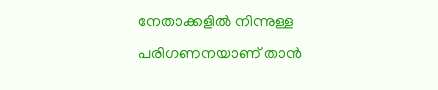നേതാക്കളില്‍ നിന്നുള്ള പരിഗണനയാണ് താന്‍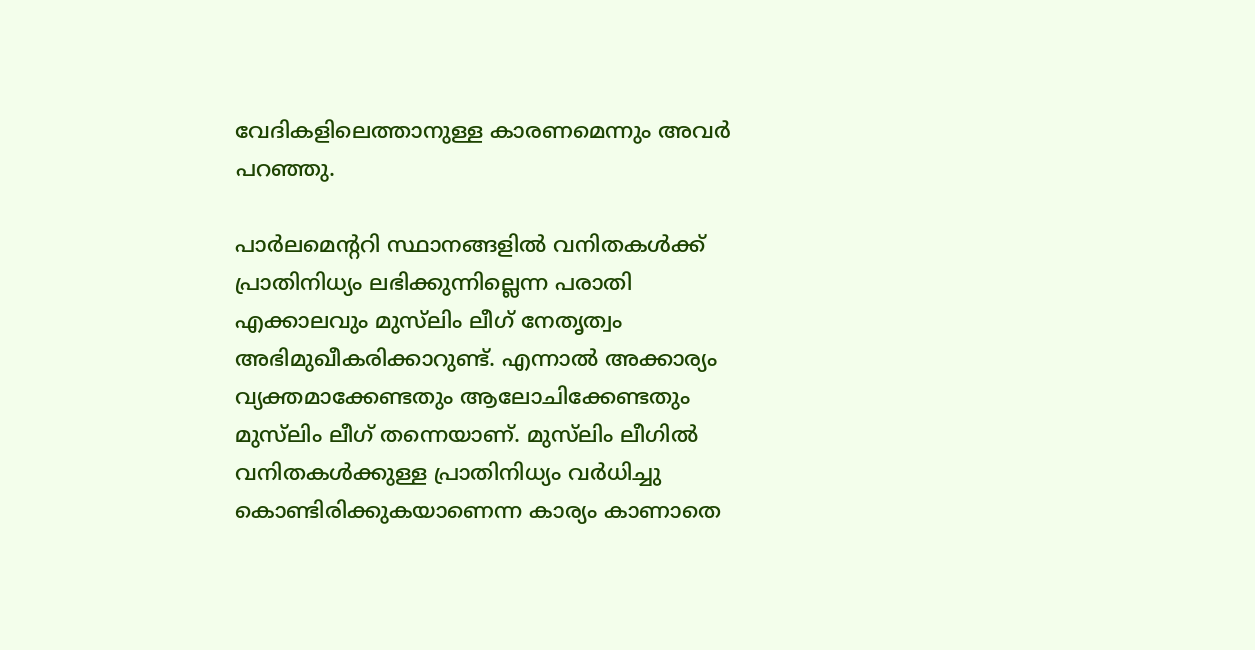വേദികളിലെത്താനുള്ള കാരണമെന്നും അവര്‍ പറഞ്ഞു.

പാര്‍ലമെന്ററി സ്ഥാനങ്ങളില്‍ വനിതകള്‍ക്ക് പ്രാതിനിധ്യം ലഭിക്കുന്നില്ലെന്ന പരാതി എക്കാലവും മുസ്‌ലിം ലീഗ് നേതൃത്വം അഭിമുഖീകരിക്കാറുണ്ട്. എന്നാല്‍ അക്കാര്യം വ്യക്തമാക്കേണ്ടതും ആലോചിക്കേണ്ടതും മുസ്‌ലിം ലീഗ് തന്നെയാണ്. മുസ്‌ലിം ലീഗില്‍ വനിതകള്‍ക്കുള്ള പ്രാതിനിധ്യം വര്‍ധിച്ചു കൊണ്ടിരിക്കുകയാണെന്ന കാര്യം കാണാതെ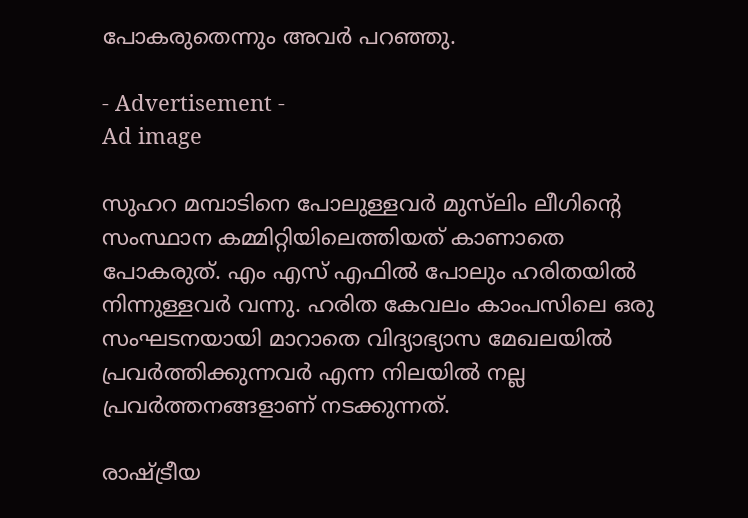പോകരുതെന്നും അവര്‍ പറഞ്ഞു.

- Advertisement -
Ad image

സുഹറ മമ്പാടിനെ പോലുള്ളവര്‍ മുസ്‌ലിം ലീഗിന്റെ സംസ്ഥാന കമ്മിറ്റിയിലെത്തിയത് കാണാതെ പോകരുത്. എം എസ് എഫില്‍ പോലും ഹരിതയില്‍ നിന്നുള്ളവര്‍ വന്നു. ഹരിത കേവലം കാംപസിലെ ഒരു സംഘടനയായി മാറാതെ വിദ്യാഭ്യാസ മേഖലയില്‍ പ്രവര്‍ത്തിക്കുന്നവര്‍ എന്ന നിലയില്‍ നല്ല പ്രവര്‍ത്തനങ്ങളാണ് നടക്കുന്നത്.

രാഷ്ട്രീയ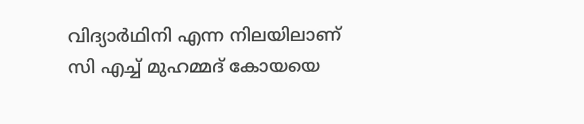വിദ്യാര്‍ഥിനി എന്ന നിലയിലാണ് സി എച്ച് മുഹമ്മദ് കോയയെ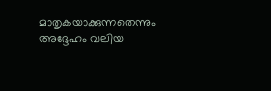മാതൃകയാക്കുന്നതെന്നും അദ്ദേഹം വലിയ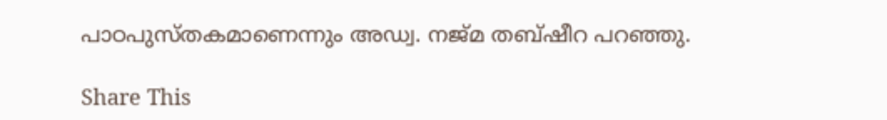പാഠപുസ്തകമാണെന്നും അഡ്വ. നജ്മ തബ്ഷീറ പറഞ്ഞു.

Share This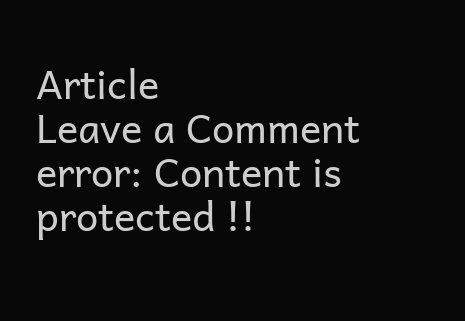Article
Leave a Comment
error: Content is protected !!